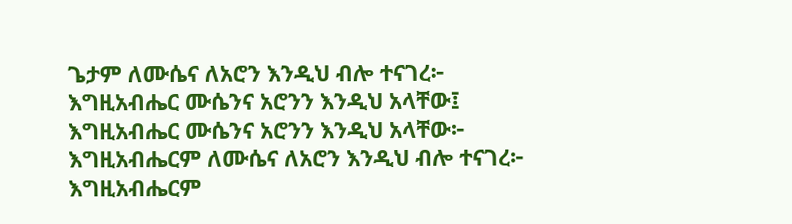ጌታም ለሙሴና ለአሮን እንዲህ ብሎ ተናገረ፦
እግዚአብሔር ሙሴንና አሮንን እንዲህ አላቸው፤
እግዚአብሔር ሙሴንና አሮንን እንዲህ አላቸው፦
እግዚአብሔርም ለሙሴና ለአሮን እንዲህ ብሎ ተናገረ፦
እግዚአብሔርም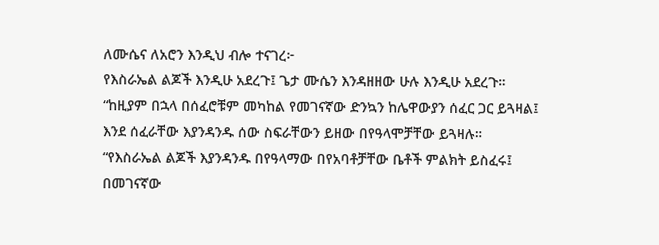ለሙሴና ለአሮን እንዲህ ብሎ ተናገረ፦
የእስራኤል ልጆች እንዲሁ አደረጉ፤ ጌታ ሙሴን እንዳዘዘው ሁሉ እንዲሁ አደረጉ።
“ከዚያም በኋላ በሰፈሮቹም መካከል የመገናኛው ድንኳን ከሌዋውያን ሰፈር ጋር ይጓዛል፤ እንደ ሰፈራቸው እያንዳንዱ ሰው ስፍራቸውን ይዘው በየዓላሞቻቸው ይጓዛሉ።
“የእስራኤል ልጆች እያንዳንዱ በየዓላማው በየአባቶቻቸው ቤቶች ምልክት ይስፈሩ፤ በመገናኛው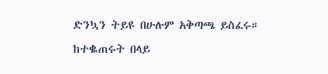ድንኳን ትይዩ በሁሉም አቅጣጫ ይስፈሩ።
ከተቈጠሩት በላይ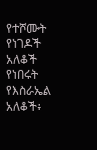የተሾሙት የነገዶች አለቆች የነበሩት የእስራኤል አለቆች፥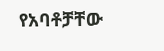የአባቶቻቸው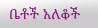ቤቶች አለቆች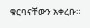ቁርባናቸውን አቀረቡ።